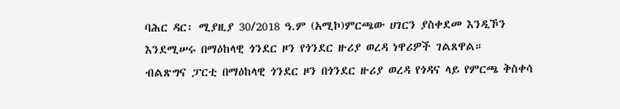ባሕር ዳር፡ ሚያዚያ 30/2018 ዓ.ም (አሚኮ)ምርጫው ሀገርን ያስቀደመ እንዲኾን እንደሚሠሩ በማዕከላዊ ጎንደር ዞን የጎንደር ዙሪያ ወረዳ ነዋሪዎች ገልጸዋል።
ብልጽግና ፓርቲ በማዕከላዊ ጎንደር ዞን በጎንደር ዙሪያ ወረዳ የጎዳና ላይ የምርጫ ቅስቀሳ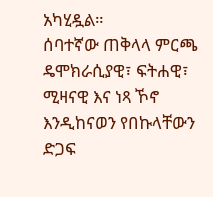አካሂዷል።
ሰባተኛው ጠቅላላ ምርጫ ዴሞክራሲያዊ፣ ፍትሐዊ፣ ሚዛናዊ እና ነጻ ኾኖ እንዲከናወን የበኩላቸውን ድጋፍ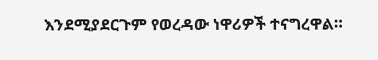እንደሚያደርጉም የወረዳው ነዋሪዎች ተናግረዋል።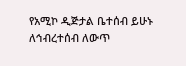የአሚኮ ዲጅታል ቤተሰብ ይሁኑ
ለኅብረተሰብ ለውጥ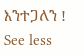እንተጋለን !
See less